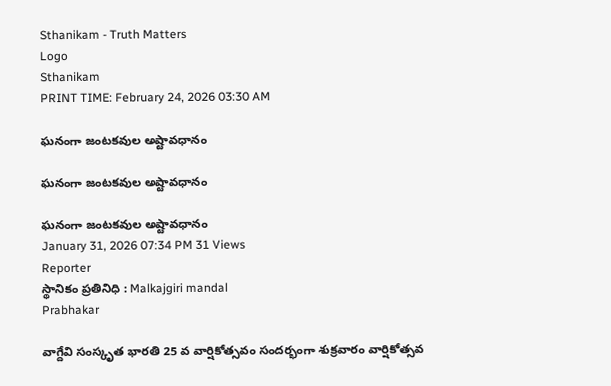Sthanikam - Truth Matters
Logo
Sthanikam
PRINT TIME: February 24, 2026 03:30 AM

ఘనంగా జంటకవుల అష్టావధానం

ఘనంగా జంటకవుల అష్టావధానం

ఘనంగా జంటకవుల అష్టావధానం
January 31, 2026 07:34 PM 31 Views
Reporter
స్థానికం ప్రతినిధి : Malkajgiri mandal
Prabhakar

వాగ్దేవి సంస్కృత భారతి 25 వ వార్షికోత్సవం సందర్భంగా శుక్రవారం వార్షికోత్సవ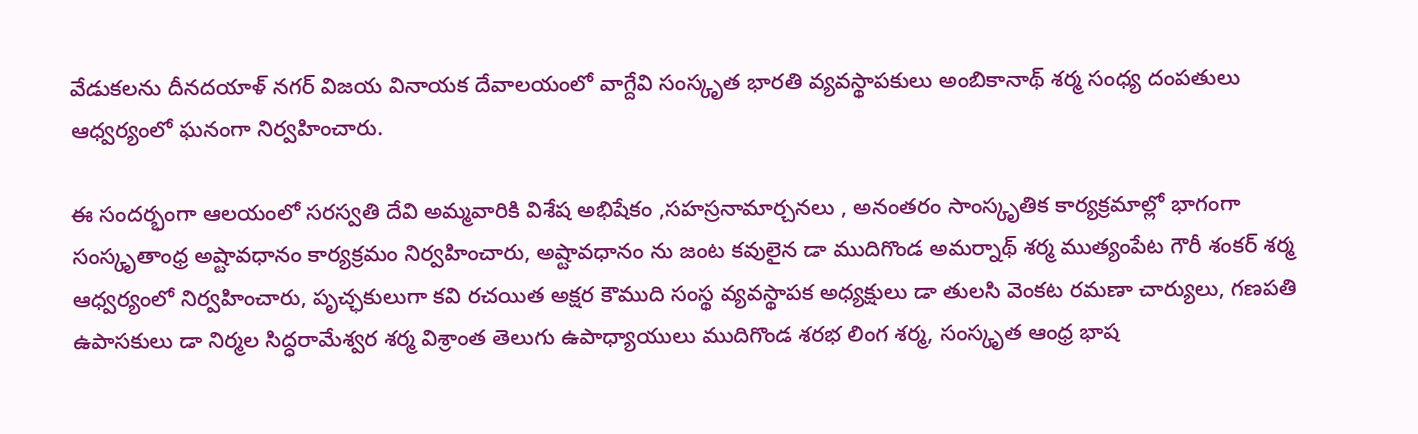వేడుకలను దీనదయాళ్ నగర్ విజయ వినాయక దేవాలయంలో వాగ్దేవి సంస్కృత భారతి వ్యవస్థాపకులు అంబికానాథ్ శర్మ సంధ్య దంపతులు ఆధ్వర్యంలో ఘనంగా నిర్వహించారు.

ఈ సందర్భంగా ఆలయంలో సరస్వతి దేవి అమ్మవారికి విశేష అభిషేకం ,సహస్రనామార్చనలు , అనంతరం సాంస్కృతిక కార్యక్రమాల్లో భాగంగా సంస్కృతాంధ్ర అష్టావధానం కార్యక్రమం నిర్వహించారు, అష్టావధానం ను జంట కవులైన డా ముదిగొండ అమర్నాథ్ శర్మ ముత్యంపేట గౌరీ శంకర్ శర్మ ఆధ్వర్యంలో నిర్వహించారు, పృచ్ఛకులుగా కవి రచయిత అక్షర కౌముది సంస్థ వ్యవస్థాపక అధ్యక్షులు డా తులసి వెంకట రమణా చార్యులు, గణపతి ఉపాసకులు డా నిర్మల సిద్ధరామేశ్వర శర్మ విశ్రాంత తెలుగు ఉపాధ్యాయులు ముదిగొండ శరభ లింగ శర్మ, సంస్కృత ఆంధ్ర భాష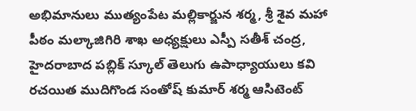అభిమానులు ముత్యంపేట మల్లికార్జున శర్మ, శ్రీ శైవ మహా పీఠం మల్కాజిగిరి శాఖ అధ్యక్షులు ఎస్పీ సతీశ్ చంద్ర, హైదరాబాద పబ్లిక్ స్కూల్ తెలుగు ఉపాధ్యాయులు కవి రచయిత ముదిగొండ సంతోష్ కుమార్ శర్మ ఆసిటెంట్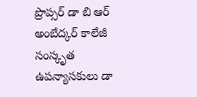ప్రొప్సర్ డా బి ఆర్ అంబేద్కర్ కాలేజీ సంస్కృత ఉపన్యాసకులు డా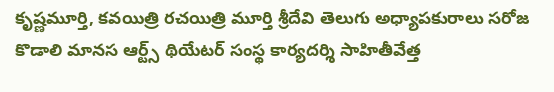కృష్ణమూర్తి, కవయిత్రి రచయిత్రి మూర్తి శ్రీదేవి తెలుగు అధ్యాపకురాలు సరోజ కొడాలి మానస ఆర్ట్స్ థియేటర్ సంస్థ కార్యదర్శి సాహితీవేత్త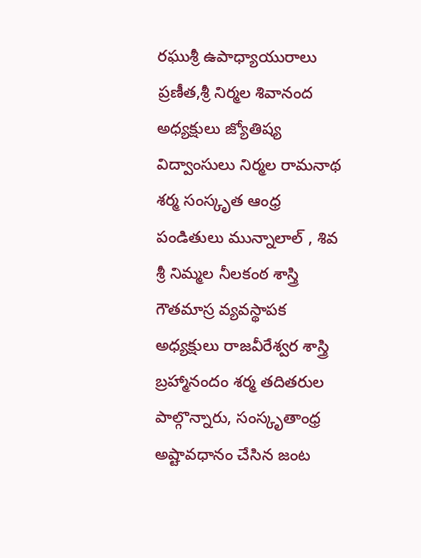రఘుశ్రీ ఉపాధ్యాయురాలు ప్రణీత,శ్రీ నిర్మల శివానంద అధ్యక్షులు జ్యోతిష్య విద్వాంసులు నిర్మల రామనాథ శర్మ సంస్కృత ఆంధ్ర పండితులు మున్నాలాల్ , శివ శ్రీ నిమ్మల నీలకంఠ శాస్త్రి గౌతమాస్ర వ్యవస్థాపక అధ్యక్షులు రాజవీరేశ్వర శాస్త్రి బ్రహ్మానందం శర్మ తదితరుల పాల్గొన్నారు, సంస్కృతాంధ్ర అష్టావధానం చేసిన జంట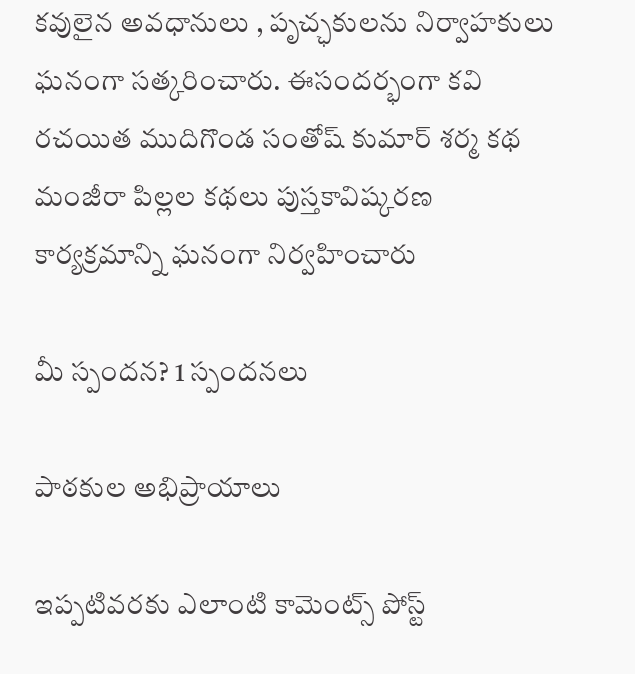కవులైన అవధానులు , పృచ్ఛకులను నిర్వాహకులు ఘనంగా సత్కరించారు. ఈసందర్భంగా కవి రచయిత ముదిగొండ సంతోష్ కుమార్ శర్మ కథ మంజీరా పిల్లల కథలు పుస్తకావిష్కరణ కార్యక్రమాన్ని ఘనంగా నిర్వహించారు

మీ స్పందన? 1 స్పందనలు

పాఠకుల అభిప్రాయాలు

ఇప్పటివరకు ఎలాంటి కామెంట్స్ పోస్ట్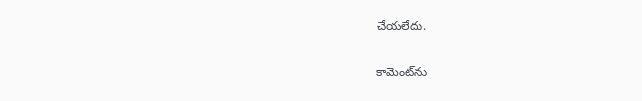చేయలేదు.


కామెంట్‌ను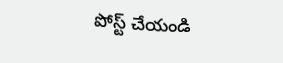పోస్ట్ చేయండి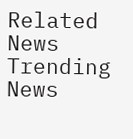Related News
Trending News